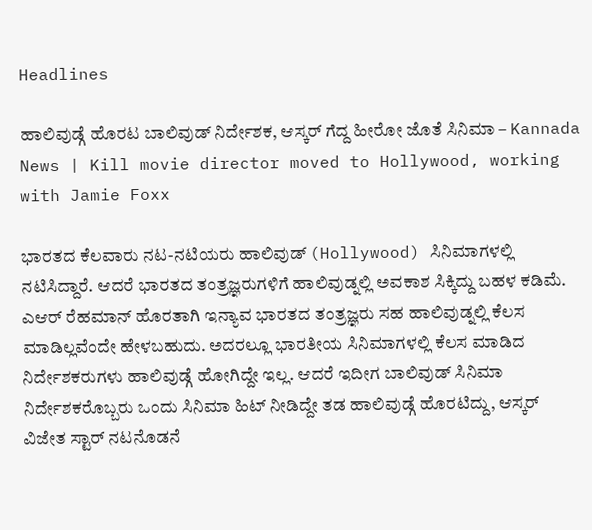Headlines

ಹಾಲಿವುಡ್ಗೆ ಹೊರಟ ಬಾಲಿವುಡ್ ನಿರ್ದೇಶಕ, ಆಸ್ಕರ್ ಗೆದ್ದ ಹೀರೋ ಜೊತೆ ಸಿನಿಮಾ – Kannada News | Kill movie director moved to Hollywood, working with Jamie Foxx

ಭಾರತದ ಕೆಲವಾರು ನಟ-ನಟಿಯರು ಹಾಲಿವುಡ್ (Hollywood) ಸಿನಿಮಾಗಳಲ್ಲಿ ನಟಿಸಿದ್ದಾರೆ. ಆದರೆ ಭಾರತದ ತಂತ್ರಜ್ಞರುಗಳಿಗೆ ಹಾಲಿವುಡ್ನಲ್ಲಿ ಅವಕಾಶ ಸಿಕ್ಕಿದ್ದು ಬಹಳ ಕಡಿಮೆ. ಎಆರ್ ರೆಹಮಾನ್ ಹೊರತಾಗಿ ಇನ್ಯಾವ ಭಾರತದ ತಂತ್ರಜ್ಞರು ಸಹ ಹಾಲಿವುಡ್ನಲ್ಲಿ ಕೆಲಸ ಮಾಡಿಲ್ಲವೆಂದೇ ಹೇಳಬಹುದು. ಅದರಲ್ಲೂ ಭಾರತೀಯ ಸಿನಿಮಾಗಳಲ್ಲಿ ಕೆಲಸ ಮಾಡಿದ ನಿರ್ದೇಶಕರುಗಳು ಹಾಲಿವುಡ್ಗೆ ಹೋಗಿದ್ದೇ ಇಲ್ಲ. ಆದರೆ ಇದೀಗ ಬಾಲಿವುಡ್ ಸಿನಿಮಾ ನಿರ್ದೇಶಕರೊಬ್ಬರು ಒಂದು ಸಿನಿಮಾ ಹಿಟ್ ನೀಡಿದ್ದೇ ತಡ ಹಾಲಿವುಡ್ಗೆ ಹೊರಟಿದ್ದು, ಆಸ್ಕರ್ ವಿಜೇತ ಸ್ಟಾರ್ ನಟನೊಡನೆ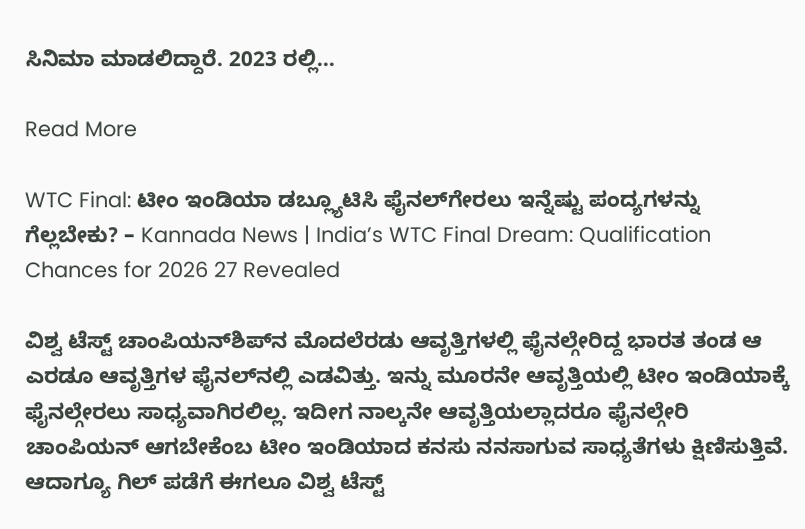ಸಿನಿಮಾ ಮಾಡಲಿದ್ದಾರೆ. 2023 ರಲ್ಲಿ…

Read More

WTC Final: ಟೀಂ ಇಂಡಿಯಾ ಡಬ್ಲ್ಯೂಟಿಸಿ ಫೈನಲ್‌ಗೇರಲು ಇನ್ನೆಷ್ಟು ಪಂದ್ಯಗಳನ್ನು ಗೆಲ್ಲಬೇಕು? – Kannada News | India’s WTC Final Dream: Qualification Chances for 2026 27 Revealed

ವಿಶ್ವ ಟೆಸ್ಟ್ ಚಾಂಪಿಯನ್‌ಶಿಪ್‌ನ ಮೊದಲೆರಡು ಆವೃತ್ತಿಗಳಲ್ಲಿ ಫೈನಲ್ಗೇರಿದ್ದ ಭಾರತ ತಂಡ ಆ ಎರಡೂ ಆವೃತ್ತಿಗಳ ಫೈನಲ್‌ನಲ್ಲಿ ಎಡವಿತ್ತು. ಇನ್ನು ಮೂರನೇ ಆವೃತ್ತಿಯಲ್ಲಿ ಟೀಂ ಇಂಡಿಯಾಕ್ಕೆ ಫೈನಲ್ಗೇರಲು ಸಾಧ್ಯವಾಗಿರಲಿಲ್ಲ. ಇದೀಗ ನಾಲ್ಕನೇ ಆವೃತ್ತಿಯಲ್ಲಾದರೂ ಫೈನಲ್ಗೇರಿ ಚಾಂಪಿಯನ್‌ ಆಗಬೇಕೆಂಬ ಟೀಂ ಇಂಡಿಯಾದ ಕನಸು ನನಸಾಗುವ ಸಾಧ್ಯತೆಗಳು ಕ್ಷಿಣಿಸುತ್ತಿವೆ. ಆದಾಗ್ಯೂ ಗಿಲ್ ಪಡೆಗೆ ಈಗಲೂ ವಿಶ್ವ ಟೆಸ್ಟ್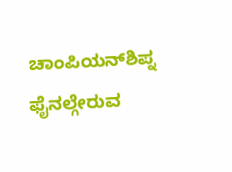ಚಾಂಪಿಯನ್‌ಶಿಪ್ನ ಫೈನಲ್ಗೇರುವ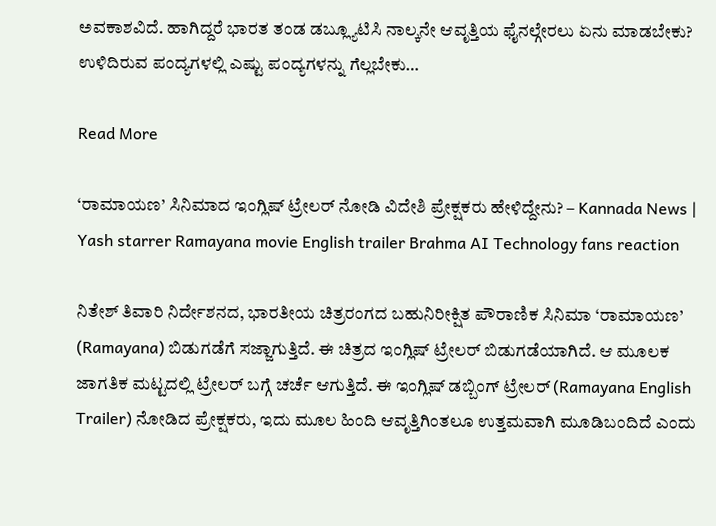ಅವಕಾಶವಿದೆ. ಹಾಗಿದ್ದರೆ ಭಾರತ ತಂಡ ಡಬ್ಲ್ಯೂಟಿಸಿ ನಾಲ್ಕನೇ ಆವೃತ್ತಿಯ ಫೈನಲ್ಗೇರಲು ಏನು ಮಾಡಬೇಕು? ಉಳಿದಿರುವ ಪಂದ್ಯಗಳಲ್ಲಿ ಎಷ್ಟು ಪಂದ್ಯಗಳನ್ನು ಗೆಲ್ಲಬೇಕು…

Read More

‘ರಾಮಾಯಣ’ ಸಿನಿಮಾದ ಇಂಗ್ಲಿಷ್ ಟ್ರೇಲರ್ ನೋಡಿ ವಿದೇಶಿ ಪ್ರೇಕ್ಷಕರು ಹೇಳಿದ್ದೇನು? – Kannada News | Yash starrer Ramayana movie English trailer Brahma AI Technology fans reaction

ನಿತೇಶ್ ತಿವಾರಿ ನಿರ್ದೇಶನದ, ಭಾರತೀಯ ಚಿತ್ರರಂಗದ ಬಹುನಿರೀಕ್ಷಿತ ಪೌರಾಣಿಕ ಸಿನಿಮಾ ‘ರಾಮಾಯಣ’ (Ramayana) ಬಿಡುಗಡೆಗೆ ಸಜ್ಜಾಗುತ್ತಿದೆ. ಈ ಚಿತ್ರದ ಇಂಗ್ಲಿಷ್ ಟ್ರೇಲರ್ ಬಿಡುಗಡೆಯಾಗಿದೆ. ಆ ಮೂಲಕ ಜಾಗತಿಕ ಮಟ್ಟದಲ್ಲಿ ಟ್ರೇಲರ್ ಬಗ್ಗೆ ಚರ್ಚೆ ಆಗುತ್ತಿದೆ. ಈ ಇಂಗ್ಲಿಷ್ ಡಬ್ಬಿಂಗ್ ಟ್ರೇಲರ್ (Ramayana English Trailer) ನೋಡಿದ ಪ್ರೇಕ್ಷಕರು, ಇದು ಮೂಲ ಹಿಂದಿ ಆವೃತ್ತಿಗಿಂತಲೂ ಉತ್ತಮವಾಗಿ ಮೂಡಿಬಂದಿದೆ ಎಂದು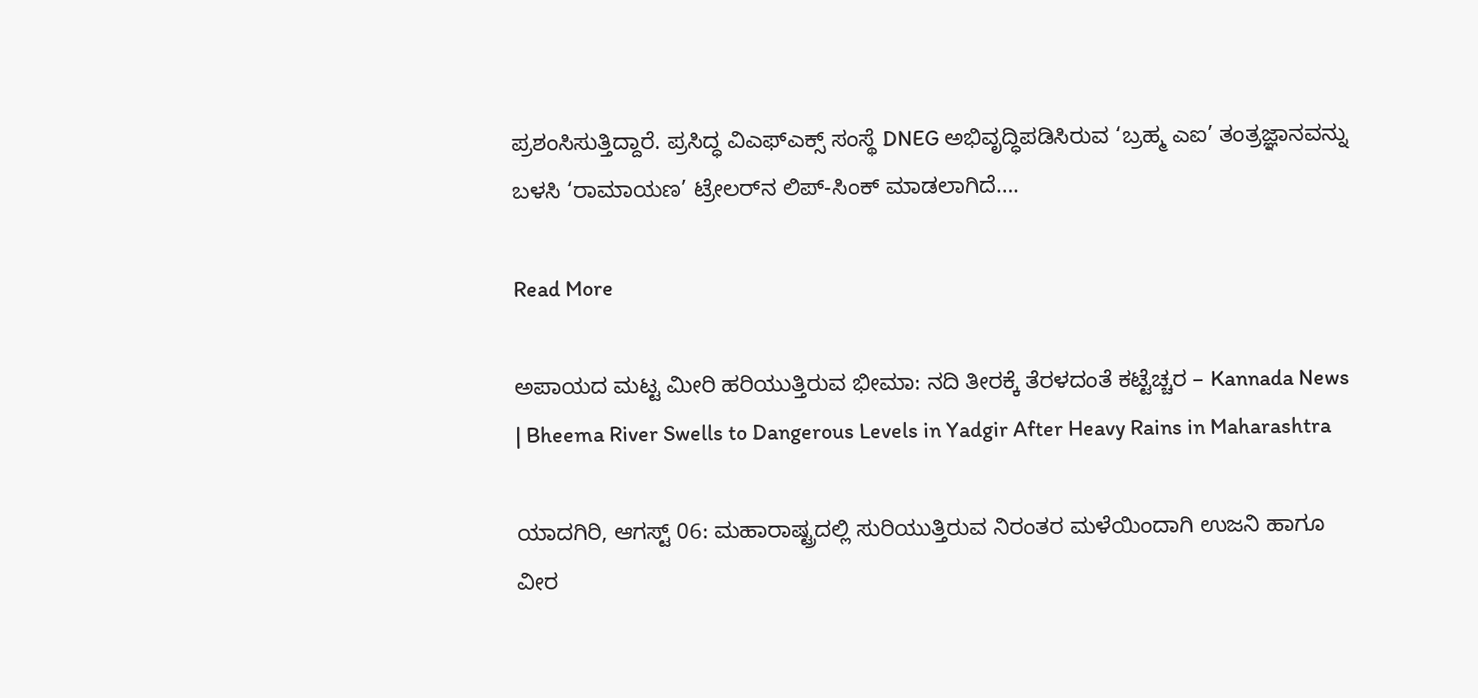ಪ್ರಶಂಸಿಸುತ್ತಿದ್ದಾರೆ. ಪ್ರಸಿದ್ಧ ವಿಎಫ್‌ಎಕ್ಸ್‌ ಸಂಸ್ಥೆ DNEG ಅಭಿವೃದ್ಧಿಪಡಿಸಿರುವ ‘ಬ್ರಹ್ಮ ಎಐ’ ತಂತ್ರಜ್ಞಾನವನ್ನು ಬಳಸಿ ‘ರಾಮಾಯಣ’ ಟ್ರೇಲರ್‌ನ ಲಿಪ್-ಸಿಂಕ್ ಮಾಡಲಾಗಿದೆ….

Read More

ಅಪಾಯದ ಮಟ್ಟ ಮೀರಿ ಹರಿಯುತ್ತಿರುವ ಭೀಮಾ: ನದಿ ತೀರಕ್ಕೆ ತೆರಳದಂತೆ ಕಟ್ಟೆಚ್ಚರ – Kannada News | Bheema River Swells to Dangerous Levels in Yadgir After Heavy Rains in Maharashtra

ಯಾದಗಿರಿ, ಆಗಸ್ಟ್ 06: ಮಹಾರಾಷ್ಟ್ರದಲ್ಲಿ ಸುರಿಯುತ್ತಿರುವ ನಿರಂತರ ಮಳೆಯಿಂದಾಗಿ ಉಜನಿ ಹಾಗೂ ವೀರ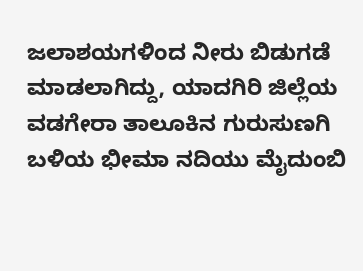ಜಲಾಶಯಗಳಿಂದ ನೀರು ಬಿಡುಗಡೆ ಮಾಡಲಾಗಿದ್ದು, ಯಾದಗಿರಿ ಜಿಲ್ಲೆಯ ವಡಗೇರಾ ತಾಲೂಕಿನ ಗುರುಸುಣಗಿ ಬಳಿಯ ಭೀಮಾ ನದಿಯು ಮೈದುಂಬಿ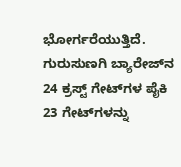ಭೋರ್ಗರೆಯುತ್ತಿದೆ. ಗುರುಸುಣಗಿ ಬ್ಯಾರೇಜ್‌ನ 24 ಕ್ರಸ್ಟ್ ಗೇಟ್‌ಗಳ ಪೈಕಿ 23 ಗೇಟ್‌ಗಳನ್ನು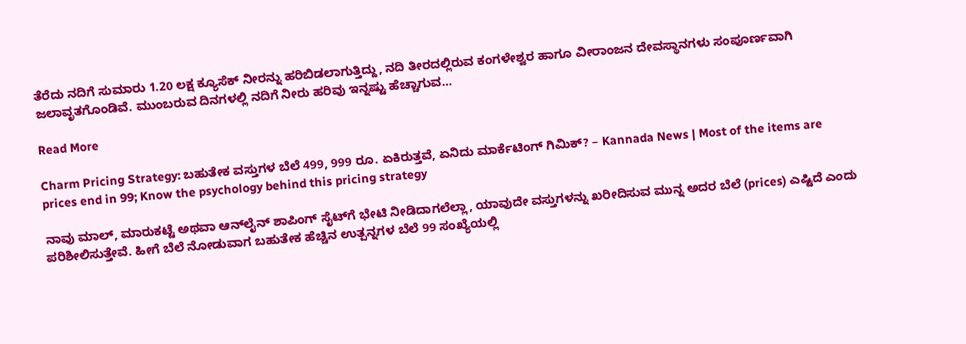ತೆರೆದು ನದಿಗೆ ಸುಮಾರು 1.20 ಲಕ್ಷ ಕ್ಯೂಸೆಕ್ ನೀರನ್ನು ಹರಿಬಿಡಲಾಗುತ್ತಿದ್ದು, ನದಿ ತೀರದಲ್ಲಿರುವ ಕಂಗಳೇಶ್ವರ ಹಾಗೂ ವೀರಾಂಜನ ದೇವಸ್ಥಾನಗಳು ಸಂಪೂರ್ಣವಾಗಿ ಜಲಾವೃತಗೊಂಡಿವೆ. ಮುಂಬರುವ ದಿನಗಳಲ್ಲಿ ನದಿಗೆ ನೀರು ಹರಿವು ಇನ್ನಷ್ಟು ಹೆಚ್ಚಾಗುವ…

Read More

Charm Pricing Strategy: ಬಹುತೇಕ ವಸ್ತುಗಳ ಬೆಲೆ 499, 999 ರೂ. ಏಕಿರುತ್ತವೆ, ಏನಿದು ಮಾರ್ಕೆಟಿಂಗ್ ಗಿಮಿಕ್‌? – Kannada News | Most of the items are prices end in 99; Know the psychology behind this pricing strategy

ನಾವು ಮಾಲ್, ಮಾರುಕಟ್ಟೆ ಅಥವಾ ಆನ್‌ಲೈನ್ ಶಾಪಿಂಗ್ ಸೈಟ್‌ಗೆ ಭೇಟಿ ನೀಡಿದಾಗಲೆಲ್ಲಾ, ಯಾವುದೇ ವಸ್ತುಗಳನ್ನು ಖರೀದಿಸುವ ಮುನ್ನ ಅದರ ಬೆಲೆ (prices) ಎಷ್ಟಿದೆ ಎಂದು ಪರಿಶೀಲಿಸುತ್ತೇವೆ. ಹೀಗೆ ಬೆಲೆ ನೋಡುವಾಗ ಬಹುತೇಕ ಹೆಚ್ಚಿನ ಉತ್ಪನ್ನಗಳ ಬೆಲೆ 99 ಸಂಖ್ಯೆಯಲ್ಲಿ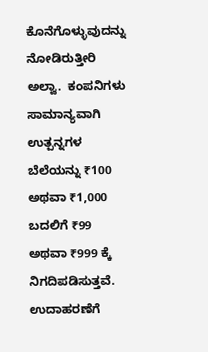ಕೊನೆಗೊಳ್ಳುವುದನ್ನು ನೋಡಿರುತ್ತೀರಿ ಅಲ್ವಾ.  ಕಂಪನಿಗಳು ಸಾಮಾನ್ಯವಾಗಿ ಉತ್ಪನ್ನಗಳ ಬೆಲೆಯನ್ನು ₹100 ಅಥವಾ ₹1,000 ಬದಲಿಗೆ ₹99 ಅಥವಾ ₹999 ಕ್ಕೆ ನಿಗದಿಪಡಿಸುತ್ತವೆ. ಉದಾಹರಣೆಗೆ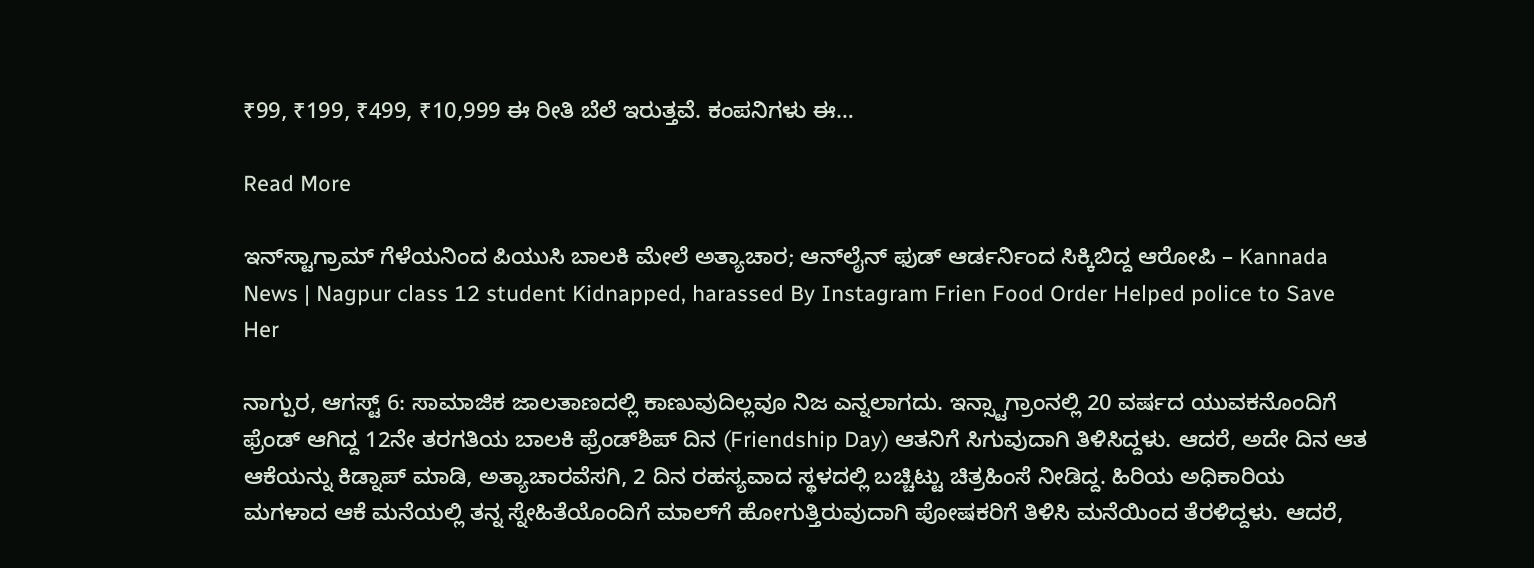₹99, ₹199, ₹499, ₹10,999 ಈ ರೀತಿ ಬೆಲೆ ಇರುತ್ತವೆ. ಕಂಪನಿಗಳು ಈ…

Read More

ಇನ್‌ಸ್ಟಾಗ್ರಾಮ್ ಗೆಳೆಯನಿಂದ ಪಿಯುಸಿ ಬಾಲಕಿ ಮೇಲೆ ಅತ್ಯಾಚಾರ; ಆನ್‌ಲೈನ್ ಫುಡ್ ಆರ್ಡರ್ನಿಂದ ಸಿಕ್ಕಿಬಿದ್ದ ಆರೋಪಿ – Kannada News | Nagpur class 12 student Kidnapped, harassed By Instagram Frien Food Order Helped police to Save Her

ನಾಗ್ಪುರ, ಆಗಸ್ಟ್ 6: ಸಾಮಾಜಿಕ ಜಾಲತಾಣದಲ್ಲಿ ಕಾಣುವುದಿಲ್ಲವೂ ನಿಜ ಎನ್ನಲಾಗದು. ಇನ್ಸ್ಟಾಗ್ರಾಂನಲ್ಲಿ 20 ವರ್ಷದ ಯುವಕನೊಂದಿಗೆ ಫ್ರೆಂಡ್ ಆಗಿದ್ದ 12ನೇ ತರಗತಿಯ ಬಾಲಕಿ ಫ್ರೆಂಡ್‌ಶಿಪ್ ದಿನ (Friendship Day) ಆತನಿಗೆ ಸಿಗುವುದಾಗಿ ತಿಳಿಸಿದ್ದಳು. ಆದರೆ, ಅದೇ ದಿನ ಆತ ಆಕೆಯನ್ನು ಕಿಡ್ನಾಪ್ ಮಾಡಿ, ಅತ್ಯಾಚಾರವೆಸಗಿ, 2 ದಿನ ರಹಸ್ಯವಾದ ಸ್ಥಳದಲ್ಲಿ ಬಚ್ಚಿಟ್ಟು ಚಿತ್ರಹಿಂಸೆ ನೀಡಿದ್ದ. ಹಿರಿಯ ಅಧಿಕಾರಿಯ ಮಗಳಾದ ಆಕೆ ಮನೆಯಲ್ಲಿ ತನ್ನ ಸ್ನೇಹಿತೆಯೊಂದಿಗೆ ಮಾಲ್‌ಗೆ ಹೋಗುತ್ತಿರುವುದಾಗಿ ಪೋಷಕರಿಗೆ ತಿಳಿಸಿ ಮನೆಯಿಂದ ತೆರಳಿದ್ದಳು. ಆದರೆ,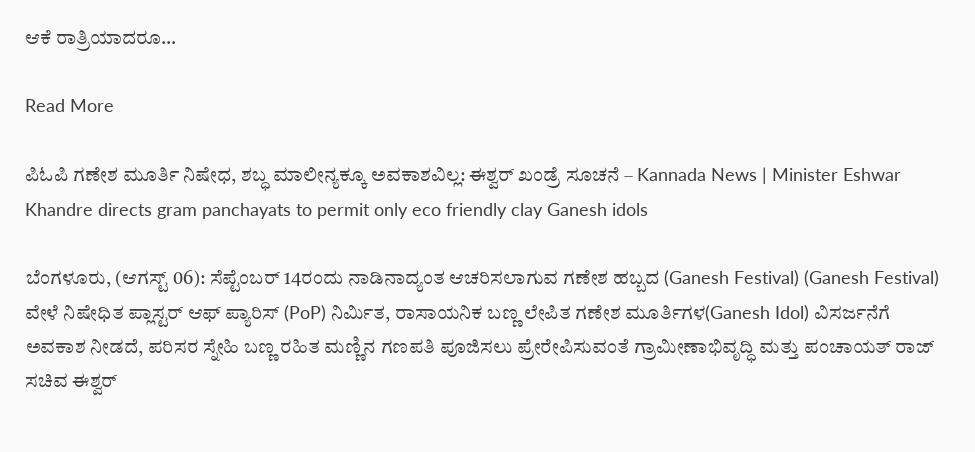ಆಕೆ ರಾತ್ರಿಯಾದರೂ…

Read More

ಪಿಓಪಿ ಗಣೇಶ ಮೂರ್ತಿ ನಿಷೇಧ, ಶಬ್ಧ ಮಾಲೀನ್ಯಕ್ಕೂ ಅವಕಾಶವಿಲ್ಲ: ಈಶ್ವರ್ ಖಂಡ್ರೆ ಸೂಚನೆ – Kannada News | Minister Eshwar Khandre directs gram panchayats to permit only eco friendly clay Ganesh idols

ಬೆಂಗಳೂರು, (ಆಗಸ್ಟ್ 06): ಸೆಪ್ಟೆಂಬರ್ 14ರಂದು ನಾಡಿನಾದ್ಯಂತ ಆಚರಿಸಲಾಗುವ ಗಣೇಶ ಹಬ್ಬದ (Ganesh Festival) (Ganesh Festival) ವೇಳೆ ನಿಷೇಧಿತ ಪ್ಲಾಸ್ಟರ್ ಆಫ್ ಪ್ಯಾರಿಸ್ (PoP) ನಿರ್ಮಿತ, ರಾಸಾಯನಿಕ ಬಣ್ಣ ಲೇಪಿತ ಗಣೇಶ ಮೂರ್ತಿಗಳ(Ganesh Idol) ವಿಸರ್ಜನೆಗೆ ಅವಕಾಶ ನೀಡದೆ, ಪರಿಸರ ಸ್ನೇಹಿ ಬಣ್ಣ ರಹಿತ ಮಣ್ಣಿನ ಗಣಪತಿ ಪೂಜಿಸಲು ಪ್ರೇರೇಪಿಸುವಂತೆ ಗ್ರಾಮೀಣಾಭಿವೃದ್ಧಿ ಮತ್ತು ಪಂಚಾಯತ್ ರಾಜ್ ಸಚಿವ ಈಶ್ವರ್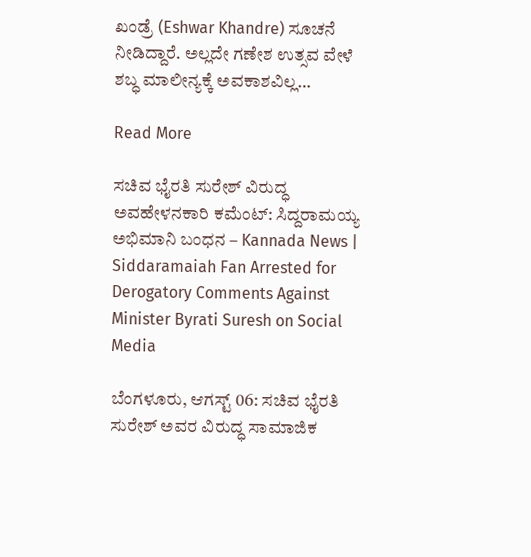ಖಂಡ್ರೆ (Eshwar Khandre) ಸೂಚನೆ ನೀಡಿದ್ದಾರೆ. ಅಲ್ಲದೇ ಗಣೇಶ ಉತ್ಸವ ವೇಳೆ ಶಬ್ಧ ಮಾಲೀನ್ಯಕ್ಕೆ ಅವಕಾಶವಿಲ್ಲ…

Read More

ಸಚಿವ ಭೈರತಿ ಸುರೇಶ್ ವಿರುದ್ಧ ಅವಹೇಳನಕಾರಿ ಕಮೆಂಟ್: ಸಿದ್ದರಾಮಯ್ಯ ಅಭಿಮಾನಿ ಬಂಧನ – Kannada News | Siddaramaiah Fan Arrested for Derogatory Comments Against Minister Byrati Suresh on Social Media

ಬೆಂಗಳೂರು, ಆಗಸ್ಟ್ 06: ಸಚಿವ ಭೈರತಿ ಸುರೇಶ್ ಅವರ ವಿರುದ್ಧ ಸಾಮಾಜಿಕ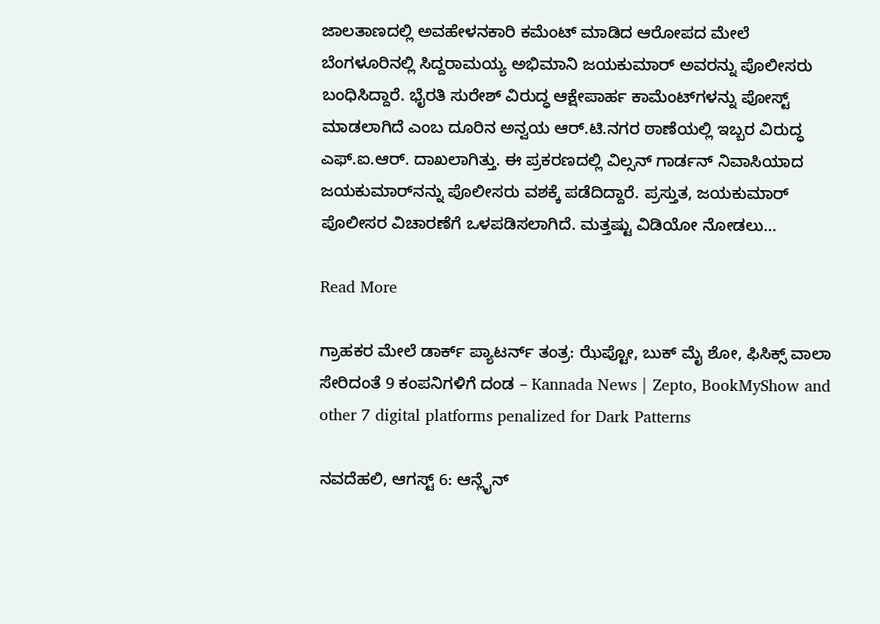ಜಾಲತಾಣದಲ್ಲಿ ಅವಹೇಳನಕಾರಿ ಕಮೆಂಟ್ ಮಾಡಿದ ಆರೋಪದ ಮೇಲೆ ಬೆಂಗಳೂರಿನಲ್ಲಿ ಸಿದ್ದರಾಮಯ್ಯ ಅಭಿಮಾನಿ ಜಯಕುಮಾರ್ ಅವರನ್ನು ಪೊಲೀಸರು ಬಂಧಿಸಿದ್ದಾರೆ. ಭೈರತಿ ಸುರೇಶ್ ವಿರುದ್ಧ ಆಕ್ಷೇಪಾರ್ಹ ಕಾಮೆಂಟ್‌ಗಳನ್ನು ಪೋಸ್ಟ್ ಮಾಡಲಾಗಿದೆ ಎಂಬ ದೂರಿನ ಅನ್ವಯ ಆರ್.ಟಿ.ನಗರ ಠಾಣೆಯಲ್ಲಿ ಇಬ್ಬರ ವಿರುದ್ಧ ಎಫ್.ಐ.ಆರ್. ದಾಖಲಾಗಿತ್ತು. ಈ ಪ್ರಕರಣದಲ್ಲಿ ವಿಲ್ಸನ್ ಗಾರ್ಡನ್ ನಿವಾಸಿಯಾದ ಜಯಕುಮಾರ್‌ನನ್ನು ಪೊಲೀಸರು ವಶಕ್ಕೆ ಪಡೆದಿದ್ದಾರೆ. ಪ್ರಸ್ತುತ, ಜಯಕುಮಾರ್ ಪೊಲೀಸರ ವಿಚಾರಣೆಗೆ ಒಳಪಡಿಸಲಾಗಿದೆ. ಮತ್ತಷ್ಟು ವಿಡಿಯೋ ನೋಡಲು…

Read More

ಗ್ರಾಹಕರ ಮೇಲೆ ಡಾರ್ಕ್ ಪ್ಯಾಟರ್ನ್ ತಂತ್ರ: ಝೆಪ್ಟೋ, ಬುಕ್ ಮೈ ಶೋ, ಫಿಸಿಕ್ಸ್ ವಾಲಾ ಸೇರಿದಂತೆ 9 ಕಂಪನಿಗಳಿಗೆ ದಂಡ – Kannada News | Zepto, BookMyShow and other 7 digital platforms penalized for Dark Patterns

ನವದೆಹಲಿ, ಆಗಸ್ಟ್ 6: ಆನ್ಲೈನ್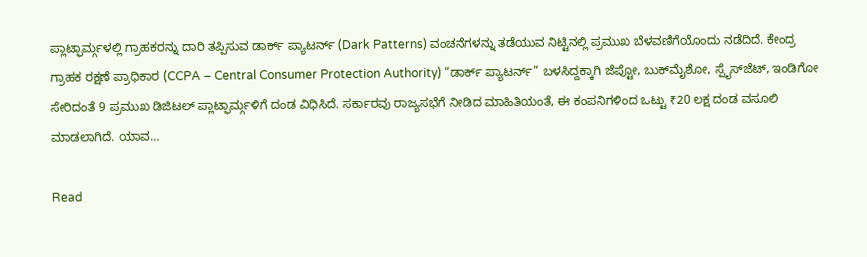ಪ್ಲಾಟ್ಫಾರ್ಮ್ಗಳಲ್ಲಿ ಗ್ರಾಹಕರನ್ನು ದಾರಿ ತಪ್ಪಿಸುವ ಡಾರ್ಕ್ ಪ್ಯಾಟರ್ನ್ (Dark Patterns) ವಂಚನೆಗಳನ್ನು ತಡೆಯುವ ನಿಟ್ಟಿನಲ್ಲಿ ಪ್ರಮುಖ ಬೆಳವಣಿಗೆಯೊಂದು ನಡೆದಿದೆ. ಕೇಂದ್ರ ಗ್ರಾಹಕ ರಕ್ಷಣೆ ಪ್ರಾಧಿಕಾರ (CCPA – Central Consumer Protection Authority) “ಡಾರ್ಕ್ ಪ್ಯಾಟರ್ನ್‌” ಬಳಸಿದ್ದಕ್ಕಾಗಿ ಜೆಪ್ಟೋ, ಬುಕ್‌ಮೈಶೋ, ಸ್ಪೈಸ್‌ಜೆಟ್, ಇಂಡಿಗೋ ಸೇರಿದಂತೆ 9 ಪ್ರಮುಖ ಡಿಜಿಟಲ್ ಪ್ಲಾಟ್ಫಾರ್ಮ್ಗಳಿಗೆ ದಂಡ ವಿಧಿಸಿದೆ. ಸರ್ಕಾರವು ರಾಜ್ಯಸಭೆಗೆ ನೀಡಿದ ಮಾಹಿತಿಯಂತೆ, ಈ ಕಂಪನಿಗಳಿಂದ ಒಟ್ಟು ₹20 ಲಕ್ಷ ದಂಡ ವಸೂಲಿ ಮಾಡಲಾಗಿದೆ. ಯಾವ…

Read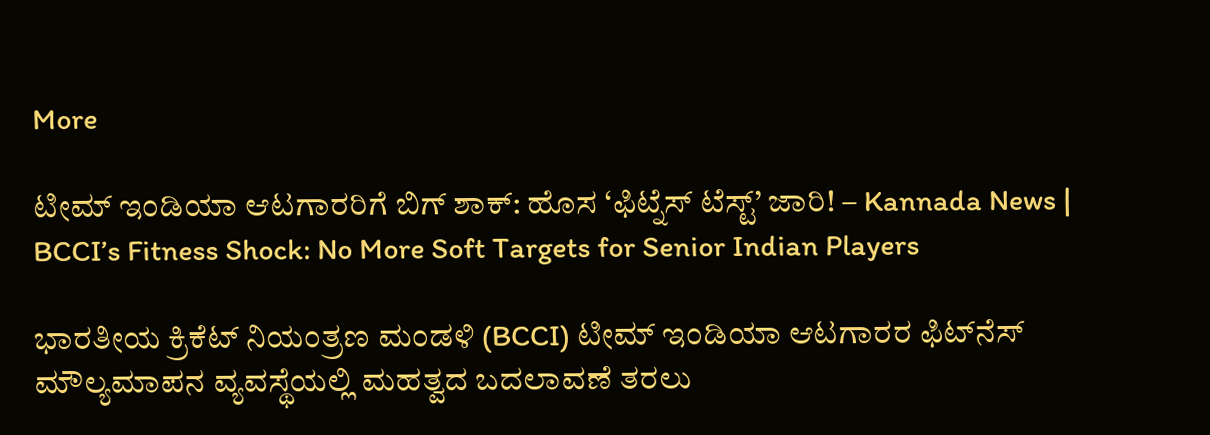More

ಟೀಮ್ ಇಂಡಿಯಾ ಆಟಗಾರರಿಗೆ ಬಿಗ್ ಶಾಕ್: ಹೊಸ ‘ಫಿಟ್ನೆಸ್ ಟೆಸ್ಟ್’ ಜಾರಿ! – Kannada News | BCCI’s Fitness Shock: No More Soft Targets for Senior Indian Players

ಭಾರತೀಯ ಕ್ರಿಕೆಟ್ ನಿಯಂತ್ರಣ ಮಂಡಳಿ (BCCI) ಟೀಮ್ ಇಂಡಿಯಾ ಆಟಗಾರರ ಫಿಟ್‌ನೆಸ್ ಮೌಲ್ಯಮಾಪನ ವ್ಯವಸ್ಥೆಯಲ್ಲಿ ಮಹತ್ವದ ಬದಲಾವಣೆ ತರಲು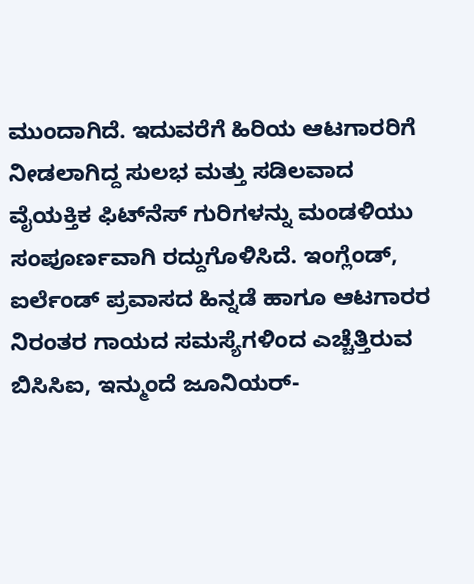ಮುಂದಾಗಿದೆ. ಇದುವರೆಗೆ ಹಿರಿಯ ಆಟಗಾರರಿಗೆ ನೀಡಲಾಗಿದ್ದ ಸುಲಭ ಮತ್ತು ಸಡಿಲವಾದ ವೈಯಕ್ತಿಕ ಫಿಟ್‌ನೆಸ್ ಗುರಿಗಳನ್ನು ಮಂಡಳಿಯು ಸಂಪೂರ್ಣವಾಗಿ ರದ್ದುಗೊಳಿಸಿದೆ. ಇಂಗ್ಲೆಂಡ್, ಐರ್ಲೆಂಡ್ ಪ್ರವಾಸದ ಹಿನ್ನಡೆ ಹಾಗೂ ಆಟಗಾರರ ನಿರಂತರ ಗಾಯದ ಸಮಸ್ಯೆಗಳಿಂದ ಎಚ್ಚೆತ್ತಿರುವ ಬಿಸಿಸಿಐ, ಇನ್ಮುಂದೆ ಜೂನಿಯರ್-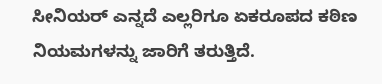ಸೀನಿಯರ್ ಎನ್ನದೆ ಎಲ್ಲರಿಗೂ ಏಕರೂಪದ ಕಠಿಣ ನಿಯಮಗಳನ್ನು ಜಾರಿಗೆ ತರುತ್ತಿದೆ.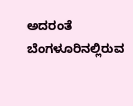ಅದರಂತೆ ಬೆಂಗಳೂರಿನಲ್ಲಿರುವ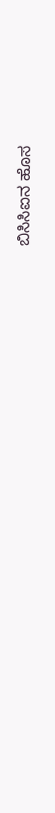ಬಿಸಿಸಿಐನ ಹೊಸ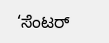‘ಸೆಂಟರ್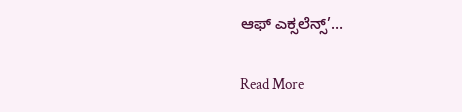ಆಫ್ ಎಕ್ಸಲೆನ್ಸ್’…

Read More